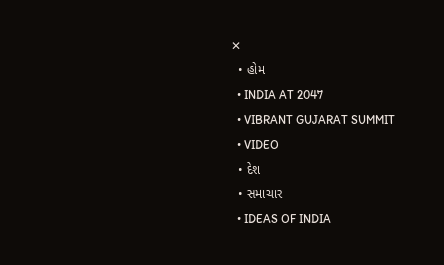✕
  • હોમ
  • INDIA AT 2047
  • VIBRANT GUJARAT SUMMIT
  • VIDEO
  • દેશ
  • સમાચાર
  • IDEAS OF INDIA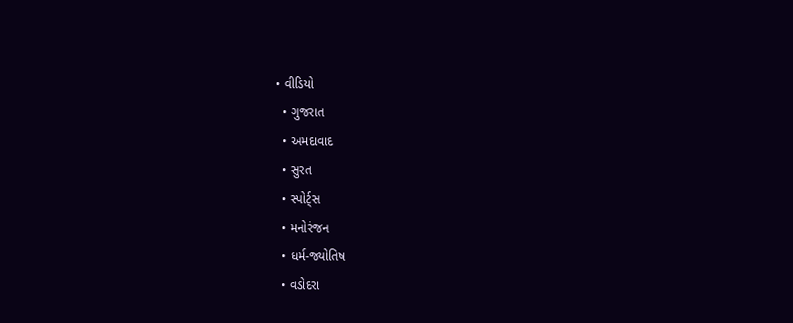• વીડિયો
  • ગુજરાત
  • અમદાવાદ
  • સુરત
  • સ્પોર્ટ્સ
  • મનોરંજન
  • ધર્મ-જ્યોતિષ
  • વડોદરા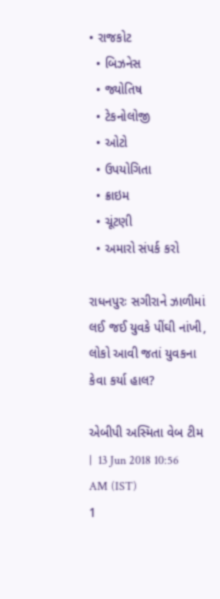• રાજકોટ
  • બિઝનેસ
  • જ્યોતિષ
  • ટેકનોલોજી
  • ઓટો
  • ઉપયોગિતા
  • ક્રાઇમ
  • ચૂંટણી
  • અમારો સંપર્ક કરો

રાધનપુરઃ સગીરાને ઝાળીમાં લઈ જઈ યુવકે પીંઘી નાંખી, લોકો આવી જતાં યુવકના કેવા કર્યા હાલ?

એબીપી અસ્મિતા વેબ ટીમ   |  13 Jun 2018 10:56 AM (IST)
1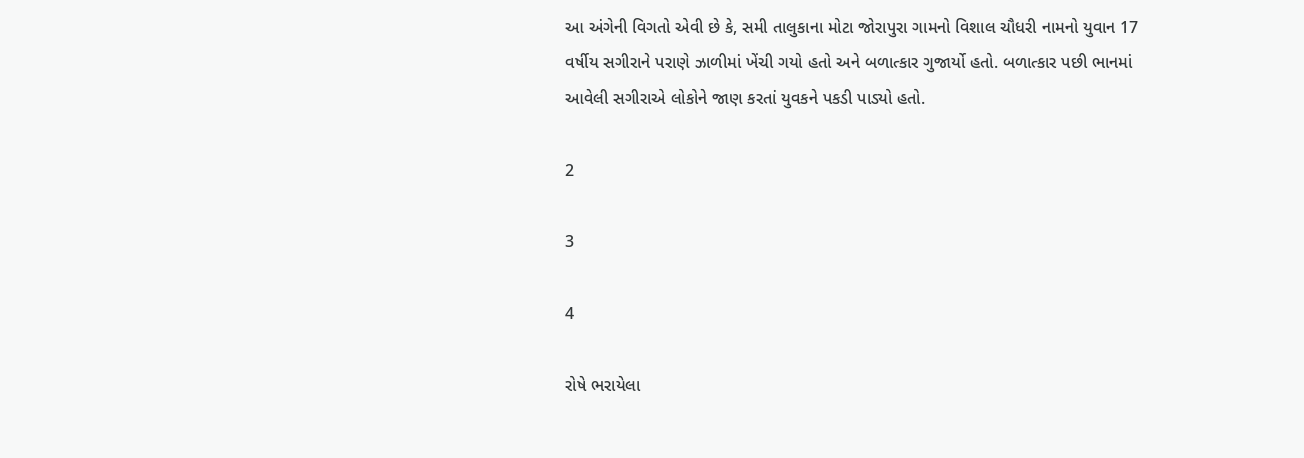આ અંગેની વિગતો એવી છે કે, સમી તાલુકાના મોટા જોરાપુરા ગામનો વિશાલ ચૌધરી નામનો યુવાન 17 વર્ષીય સગીરાને પરાણે ઝાળીમાં ખેંચી ગયો હતો અને બળાત્કાર ગુજાર્યો હતો. બળાત્કાર પછી ભાનમાં આવેલી સગીરાએ લોકોને જાણ કરતાં યુવકને પકડી પાડ્યો હતો.

2

3

4

રોષે ભરાયેલા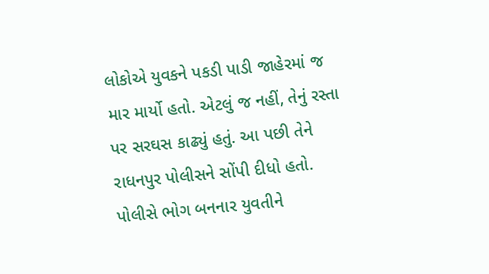લોકોએ યુવકને પકડી પાડી જાહેરમાં જ માર માર્યો હતો. એટલું જ નહીં, તેનું રસ્તા પર સરઘસ કાઢ્યું હતું. આ પછી તેને રાધનપુર પોલીસને સોંપી દીધો હતો. પોલીસે ભોગ બનનાર યુવતીને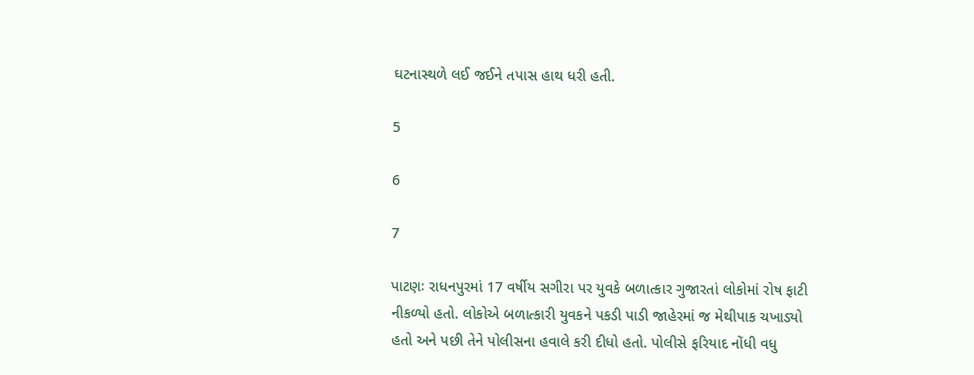ઘટનાસ્થળે લઈ જઈને તપાસ હાથ ધરી હતી.

5

6

7

પાટણઃ રાધનપુરમાં 17 વર્ષીય સગીરા પર યુવકે બળાત્કાર ગુજારતાં લોકોમાં રોષ ફાટી નીકળ્યો હતો. લોકોએ બળાત્કારી યુવકને પકડી પાડી જાહેરમાં જ મેથીપાક ચખાડ્યો હતો અને પછી તેને પોલીસના હવાલે કરી દીધો હતો. પોલીસે ફરિયાદ નોંધી વધુ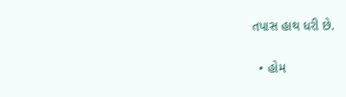તપાસ હાથ ધરી છે.

  • હોમ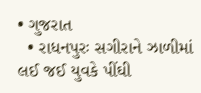• ગુજરાત
  • રાધનપુરઃ સગીરાને ઝાળીમાં લઈ જઈ યુવકે પીંઘી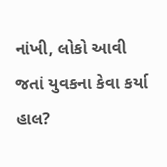નાંખી, લોકો આવી જતાં યુવકના કેવા કર્યા હાલ?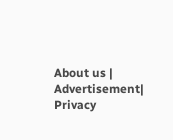About us | Advertisement| Privacy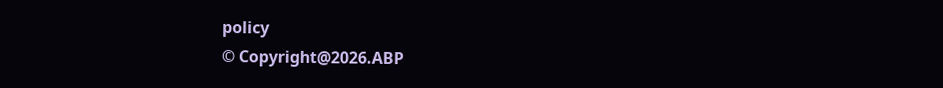policy
© Copyright@2026.ABP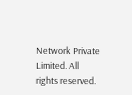Network Private Limited. All rights reserved.